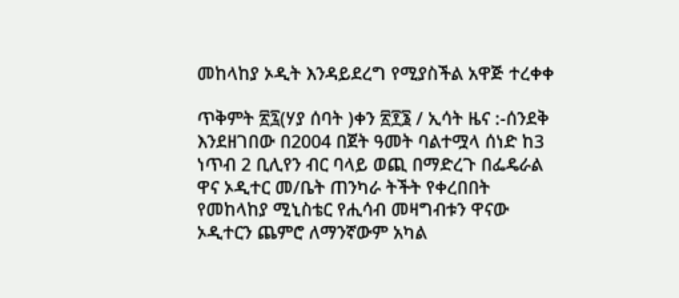መከላከያ ኦዲት እንዳይደረግ የሚያስችል አዋጅ ተረቀቀ

ጥቅምት ፳፯(ሃያ ሰባት )ቀን ፳፻፮ / ኢሳት ዜና :-ሰንደቅ እንደዘገበው በ2004 በጀት ዓመት ባልተሟላ ሰነድ ከ3 ነጥብ 2 ቢሊየን ብር ባላይ ወጪ በማድረጉ በፌዴራል ዋና ኦዲተር መ/ቤት ጠንካራ ትችት የቀረበበት የመከላከያ ሚኒስቴር የሒሳብ መዛግብቱን ዋናው ኦዲተርን ጨምሮ ለማንኛውም አካል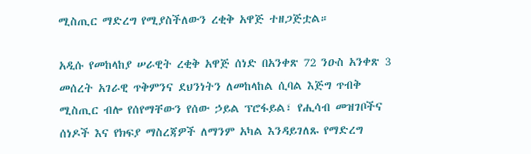ሚስጢር ማድረግ የሚያስችለውን ረቂቅ አዋጅ ተዘጋጅቷል።

አዲሱ የመከላከያ ሠራዊት ረቂቅ አዋጅ ሰነድ በአንቀጽ 72 ንዑስ አንቀጽ 3 መሰረት አገራዊ ጥቅምንና ደህንነትን ለመከላከል ሲባል እጅግ ጥብቅ ሚስጢር ብሎ የሰየማቸውን የሰው ኃይል ፕሮፋይል፣ የሒሳብ መዝገቦችና ሰነዶች እና የክፍያ ማስረጃዎች ለማንም አካል እንዳይገለጹ የማድረግ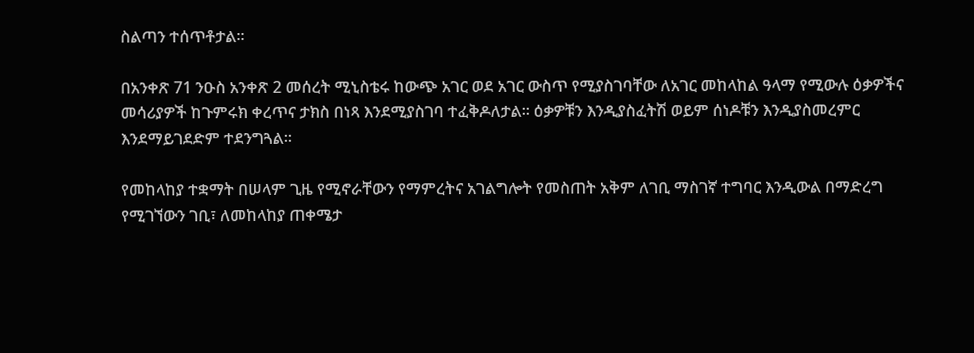ስልጣን ተሰጥቶታል።

በአንቀጽ 71 ንዑስ አንቀጽ 2 መሰረት ሚኒስቴሩ ከውጭ አገር ወደ አገር ውስጥ የሚያስገባቸው ለአገር መከላከል ዓላማ የሚውሉ ዕቃዎችና መሳሪያዎች ከጉምሩክ ቀረጥና ታክስ በነጻ እንደሚያስገባ ተፈቅዶለታል። ዕቃዎቹን እንዲያስፈትሽ ወይም ሰነዶቹን እንዲያስመረምር እንደማይገደድም ተደንግጓል።

የመከላከያ ተቋማት በሠላም ጊዜ የሚኖራቸውን የማምረትና አገልግሎት የመስጠት አቅም ለገቢ ማስገኛ ተግባር እንዲውል በማድረግ የሚገኘውን ገቢ፣ ለመከላከያ ጠቀሜታ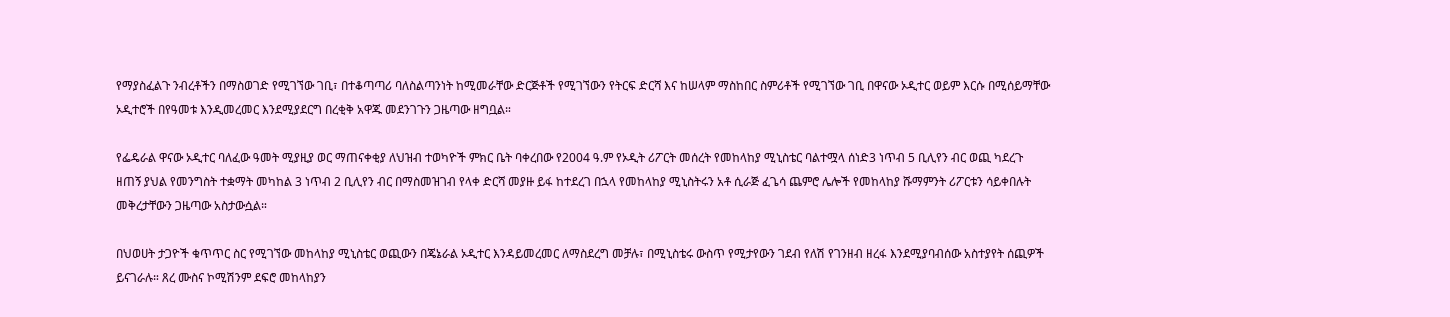የማያስፈልጉ ንብረቶችን በማስወገድ የሚገኘው ገቢ፣ በተቆጣጣሪ ባለስልጣንነት ከሚመራቸው ድርጅቶች የሚገኘውን የትርፍ ድርሻ እና ከሠላም ማስከበር ስምሪቶች የሚገኘው ገቢ በዋናው ኦዲተር ወይም እርሱ በሚሰይማቸው ኦዲተሮች በየዓመቱ እንዲመረመር እንደሚያደርግ በረቂቅ አዋጁ መደንገጉን ጋዜጣው ዘግቧል።

የፌዴራል ዋናው ኦዲተር ባለፈው ዓመት ሚያዚያ ወር ማጠናቀቂያ ለህዝብ ተወካዮች ምክር ቤት ባቀረበው የ2004 ዓ.ም የኦዲት ሪፖርት መሰረት የመከላከያ ሚኒስቴር ባልተሟላ ሰነድ3 ነጥብ 5 ቢሊየን ብር ወጪ ካደረጉ ዘጠኝ ያህል የመንግስት ተቋማት መካከል 3 ነጥብ 2 ቢሊየን ብር በማስመዝገብ የላቀ ድርሻ መያዙ ይፋ ከተደረገ በኋላ የመከላከያ ሚኒስትሩን አቶ ሲራጅ ፈጌሳ ጨምሮ ሌሎች የመከላከያ ሹማምንት ሪፖርቱን ሳይቀበሉት መቅረታቸውን ጋዜጣው አስታውሷል።

በህወሀት ታጋዮች ቁጥጥር ስር የሚገኘው መከላከያ ሚኒስቴር ወጪውን በጄኔራል ኦዲተር እንዳይመረመር ለማስደረግ መቻሉ፣ በሚኒስቴሩ ውስጥ የሚታየውን ገደብ የለሽ የገንዘብ ዘረፋ እንደሚያባብሰው አስተያየት ሰጪዎች ይናገራሉ። ጸረ ሙስና ኮሚሽንም ደፍሮ መከላከያን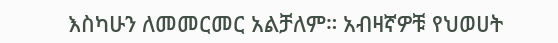እስካሁን ለመመርመር አልቻለም። አብዛኛዎቹ የህወሀት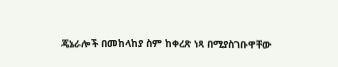ጄኔራሎች በመከላከያ ስም ከቀረጽ ነጻ በሚያስገቡዋቸው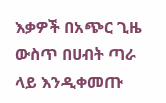እቃዎች በአጭር ጊዜ ውስጥ በሀብት ጣራ ላይ እንዲቀመጡ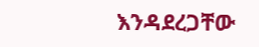እንዳደረጋቸው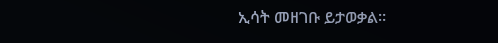ኢሳት መዘገቡ ይታወቃል።